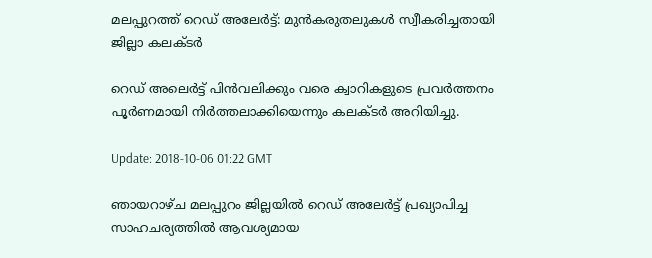മലപ്പുറത്ത് റെ‍‍ഡ് അലേര്‍ട്ട്: മുന്‍കരുതലുകള്‍ സ്വീകരിച്ചതായി ജില്ലാ കലക്ടര്‍

റെഡ് അലെര്‍ട്ട് പിന്‍വലിക്കും വരെ ക്വാറികളുടെ പ്രവര്‍ത്തനം പൂര്‍ണമായി നിര്‍ത്തലാക്കിയെന്നും കലക്ടര്‍ അറിയിച്ചു.

Update: 2018-10-06 01:22 GMT

ഞായറാഴ്ച മലപ്പുറം ജില്ലയില്‍ റെ‍‍ഡ് അലേര്‍ട്ട് പ്രഖ്യാപിച്ച സാഹചര്യത്തില്‍ ആവശ്യമായ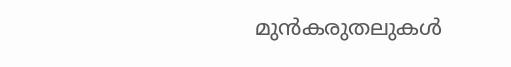മുന്‍കരുതലുകള്‍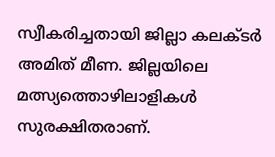സ്വീകരിച്ചതായി ജില്ലാ കലക്ടര്‍ അമിത് മീണ. ജില്ലയിലെ മത്സ്യത്തൊഴിലാളികള്‍ സുരക്ഷിതരാണ്.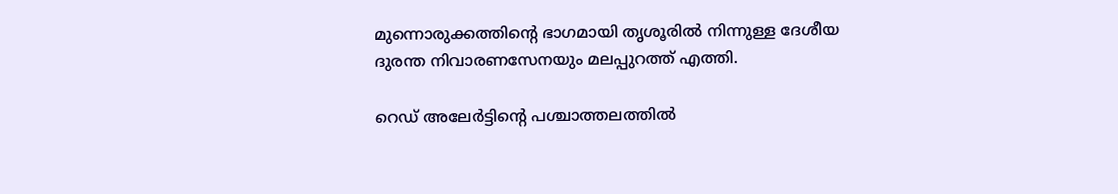മുന്നൊരുക്കത്തിന്റെ ഭാഗമായി തൃശൂരില്‍ നിന്നുള്ള ദേശീയ ദുരന്ത നിവാരണസേനയും മലപ്പുറത്ത് എത്തി.

റെഡ് അലേര്‍ട്ടിന്റെ പശ്ചാത്തലത്തില്‍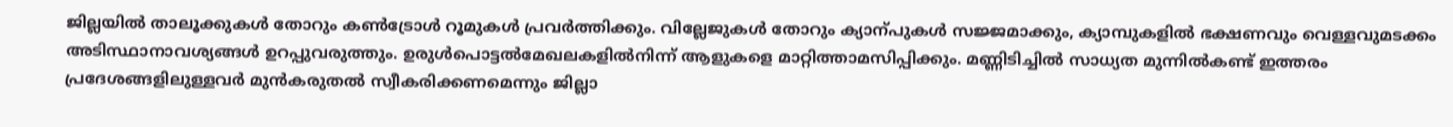ജില്ലയില്‍ താലൂക്കുകള്‍ തോറും കണ്‍ട്രോള്‍ റൂമുകള്‍ പ്രവര്‍ത്തിക്കും. വില്ലേജുകള്‍ തോറും ക്യാന്പുകള്‍ സജ്ജമാക്കും, ക്യാമ്പുകളില്‍ ഭക്ഷണവും വെള്ളവുമടക്കം അടിസ്ഥാനാവശ്യങ്ങള്‍ ഉറപ്പുവരുത്തും. ഉരുള്‍പൊട്ടല്‍മേഖലകളില്‍നിന്ന് ആളുകളെ മാറ്റിത്താമസിപ്പിക്കും. മണ്ണിടിച്ചില്‍ സാധ്യത മുന്നില്‍കണ്ട് ഇത്തരം പ്രദേശങ്ങളിലുള്ളവര്‍ മുന്‍കരുതല്‍ സ്വീകരിക്കണമെന്നും ജില്ലാ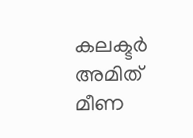കലക്ടര്‍ അമിത് മീണ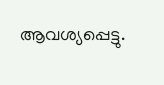ആവശ്യപ്പെട്ടു.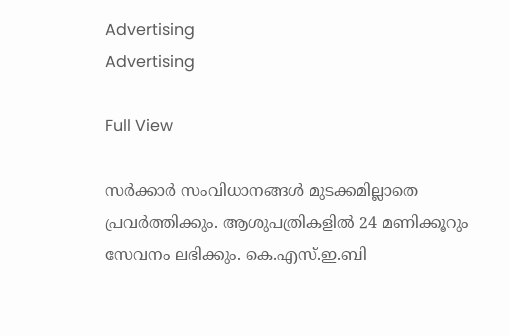Advertising
Advertising

Full View

സര്‍ക്കാര്‍ സംവിധാനങ്ങള്‍ മുടക്കമില്ലാതെ പ്രവര്‍ത്തിക്കും. ആശുപത്രികളില്‍ 24 മണിക്കൂറും സേവനം ലഭിക്കും. കെ.എസ്.ഇ.ബി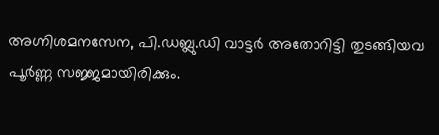അഗ്നിശമനസേന, പി.ഡബ്ലു.ഡി വാട്ടര്‍ അതോറിട്ടി തുടങ്ങിയവ പൂര്‍ണ്ണ സജ്ജമായിരിക്കും.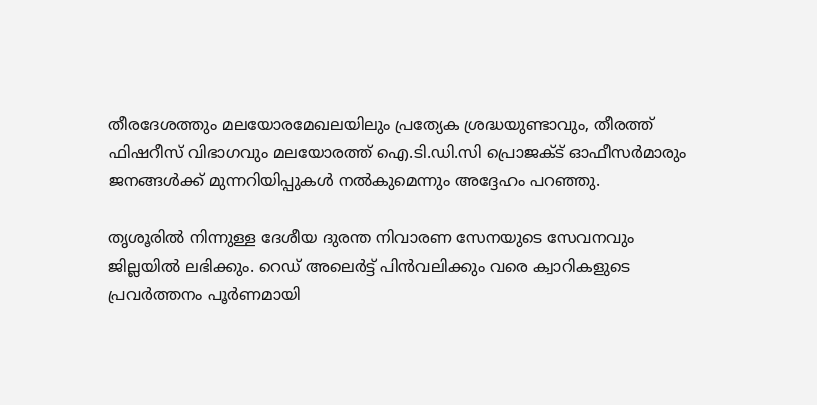തീരദേശത്തും മലയോരമേഖലയിലും പ്രത്യേക ശ്രദ്ധയുണ്ടാവും, തീരത്ത് ഫിഷറീസ് വിഭാഗവും മലയോരത്ത് ഐ.ടി.ഡി.സി പ്രൊജക്ട് ഓഫീസര്‍മാരും ജനങ്ങള്‍ക്ക് മുന്നറിയിപ്പുകള്‍ നല്‍കുമെന്നും അദ്ദേഹം പറഞ്ഞു.

തൃശൂരില്‍ നിന്നുള്ള ദേശീയ ദുരന്ത നിവാരണ സേനയുടെ സേവനവും ജില്ലയില്‍ ലഭിക്കും. റെഡ് അലെര്‍ട്ട് പിന്‍വലിക്കും വരെ ക്വാറികളുടെ പ്രവര്‍ത്തനം പൂര്‍ണമായി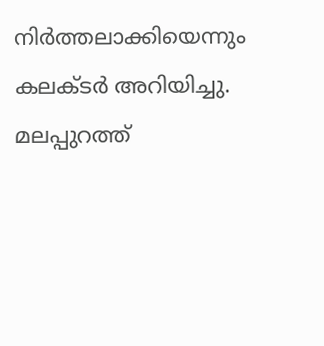നിര്‍ത്തലാക്കിയെന്നും കലക്ടര്‍ അറിയിച്ചു. മലപ്പുറത്ത്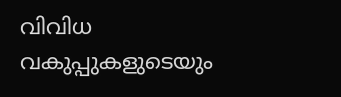വിവിധ വകുപ്പുകളുടെയും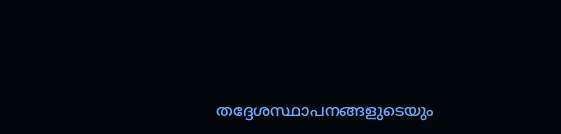തദ്ദേശസ്ഥാപനങ്ങളുടെയും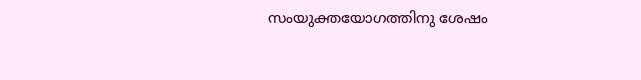സംയുക്തയോഗത്തിനു ശേഷം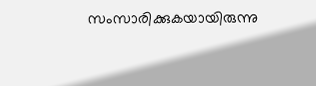സംസാരിക്കുകയായിരുന്നു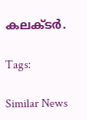കലക്ടര്‍.

Tags:

Similar News